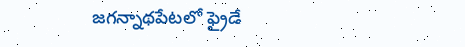జగన్నాథపేటలో ఫ్రైడే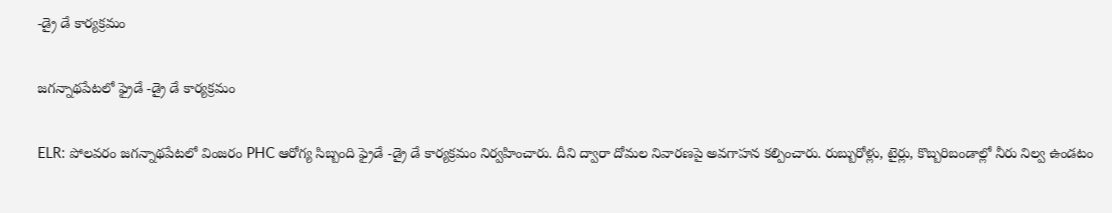-డ్రై డే కార్యక్రమం

జగన్నాథపేటలో ఫ్రైడే -డ్రై డే కార్యక్రమం

ELR: పోలవరం జగన్నాథపేటలో వింజరం PHC ఆరోగ్య సిబ్బంది ఫ్రైడే -డ్రై డే కార్యక్రమం నిర్వహించారు. దీని ద్వారా దోమల నివారణపై అవగాహన కల్పించారు. రుబ్బురోళ్లు, టైర్లు, కొబ్బరిబండాల్లో నీరు నిల్వ ఉండటం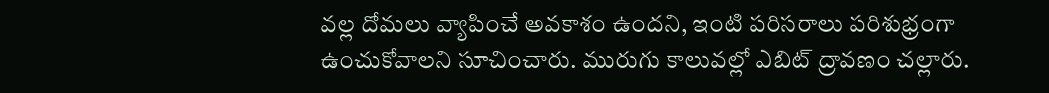వల్ల దోమలు వ్యాపించే అవకాశం ఉందని, ఇంటి పరిసరాలు పరిశుభ్రంగా ఉంచుకోవాలని సూచించారు. మురుగు కాలువల్లో ఎబిట్ ద్రావణం చల్లారు.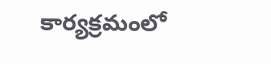కార్యక్రమంలో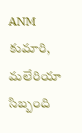ANM కుమారి, మలేరియా సిబ్బంది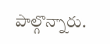పాల్గొన్నారు.